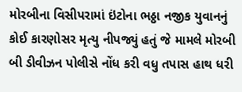મોરબીના વિસીપરામાં ઇંટોના ભઠ્ઠા નજીક યુવાનનું કોઈ કારણોસર મૃત્યુ નીપજ્યું હતું જે મામલે મોરબી બી ડીવીઝન પોલીસે નોંધ કરી વધુ તપાસ હાથ ધરી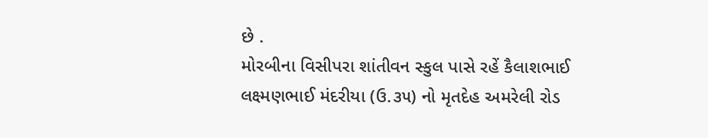છે .
મોરબીના વિસીપરા શાંતીવન સ્કુલ પાસે રહેં કૈલાશભાઈ લક્ષ્મણભાઈ મંદરીયા (ઉ.૩૫) નો મૃતદેહ અમરેલી રોડ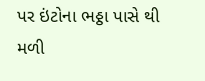પર ઇંટોના ભઠ્ઠા પાસે થી મળી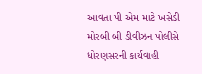આવતા પી એમ માટે ખસેડી મોરબી બી ડીવીઝન પોલીસે ધોરણસરની કાર્યવાહી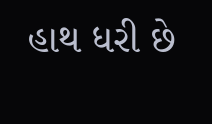હાથ ધરી છે